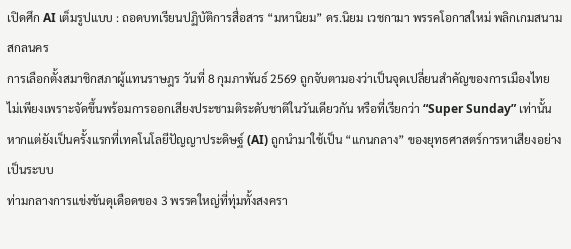เปิดศึก AI เต็มรูปแบบ : ถอดบทเรียนปฏิบัติการสื่อสาร “มหานิยม” ดร.นิยม เวชกามา พรรคโอกาสใหม่ พลิกเกมสนามสกลนคร
การเลือกตั้งสมาชิกสภาผู้แทนราษฎร วันที่ 8 กุมภาพันธ์ 2569 ถูกจับตามองว่าเป็นจุดเปลี่ยนสำคัญของการเมืองไทย ไม่เพียงเพราะจัดขึ้นพร้อมการออกเสียงประชามติระดับชาติในวันเดียวกัน หรือที่เรียกว่า “Super Sunday” เท่านั้น หากแต่ยังเป็นครั้งแรกที่เทคโนโลยีปัญญาประดิษฐ์ (AI) ถูกนำมาใช้เป็น “แกนกลาง” ของยุทธศาสตร์การหาเสียงอย่างเป็นระบบ
ท่ามกลางการแข่งขันดุเดือดของ 3 พรรคใหญ่ที่ทุ่มทั้งสงครา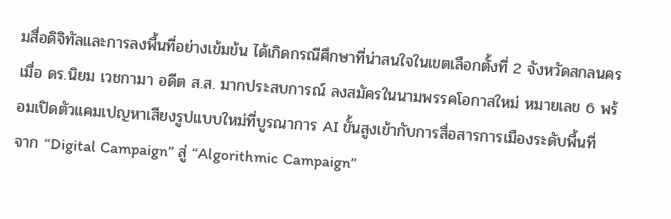มสื่อดิจิทัลและการลงพื้นที่อย่างเข้มข้น ได้เกิดกรณีศึกษาที่น่าสนใจในเขตเลือกตั้งที่ 2 จังหวัดสกลนคร เมื่อ ดร.นิยม เวชกามา อดีต ส.ส. มากประสบการณ์ ลงสมัครในนามพรรคโอกาสใหม่ หมายเลข 6 พร้อมเปิดตัวแคมเปญหาเสียงรูปแบบใหม่ที่บูรณาการ AI ขั้นสูงเข้ากับการสื่อสารการเมืองระดับพื้นที่
จาก “Digital Campaign” สู่ “Algorithmic Campaign”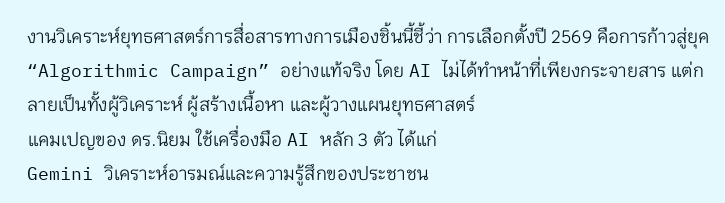งานวิเคราะห์ยุทธศาสตร์การสื่อสารทางการเมืองชิ้นนี้ชี้ว่า การเลือกตั้งปี 2569 คือการก้าวสู่ยุค “Algorithmic Campaign” อย่างแท้จริง โดย AI ไม่ได้ทำหน้าที่เพียงกระจายสาร แต่กลายเป็นทั้งผู้วิเคราะห์ ผู้สร้างเนื้อหา และผู้วางแผนยุทธศาสตร์
แคมเปญของ ดร.นิยม ใช้เครื่องมือ AI หลัก 3 ตัว ได้แก่
Gemini วิเคราะห์อารมณ์และความรู้สึกของประชาชน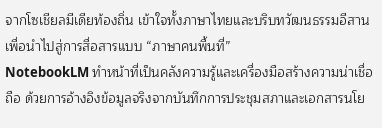จากโซเชียลมีเดียท้องถิ่น เข้าใจทั้งภาษาไทยและบริบทวัฒนธรรมอีสาน เพื่อนำไปสู่การสื่อสารแบบ “ภาษาคนพื้นที่”
NotebookLM ทำหน้าที่เป็นคลังความรู้และเครื่องมือสร้างความน่าเชื่อถือ ด้วยการอ้างอิงข้อมูลจริงจากบันทึกการประชุมสภาและเอกสารนโย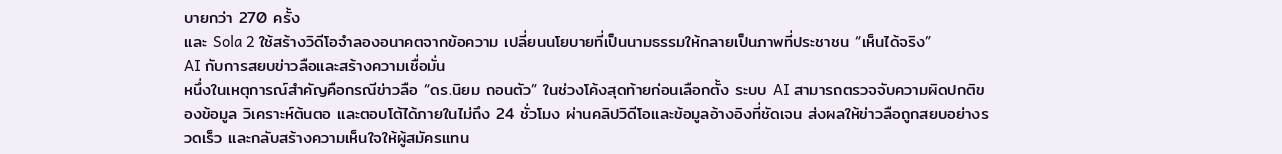บายกว่า 270 ครั้ง
และ Sola 2 ใช้สร้างวิดีโอจำลองอนาคตจากข้อความ เปลี่ยนนโยบายที่เป็นนามธรรมให้กลายเป็นภาพที่ประชาชน “เห็นได้จริง”
AI กับการสยบข่าวลือและสร้างความเชื่อมั่น
หนึ่งในเหตุการณ์สำคัญคือกรณีข่าวลือ “ดร.นิยม ถอนตัว” ในช่วงโค้งสุดท้ายก่อนเลือกตั้ง ระบบ AI สามารถตรวจจับความผิดปกติของข้อมูล วิเคราะห์ต้นตอ และตอบโต้ได้ภายในไม่ถึง 24 ชั่วโมง ผ่านคลิปวิดีโอและข้อมูลอ้างอิงที่ชัดเจน ส่งผลให้ข่าวลือถูกสยบอย่างรวดเร็ว และกลับสร้างความเห็นใจให้ผู้สมัครแทน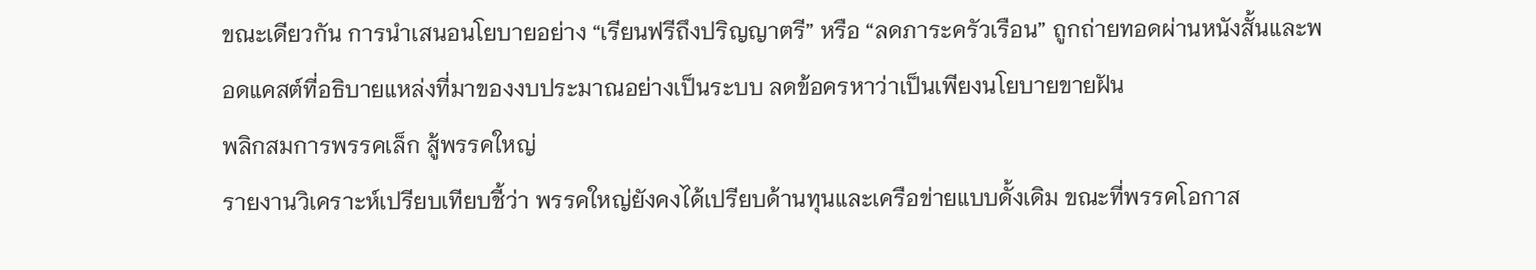ขณะเดียวกัน การนำเสนอนโยบายอย่าง “เรียนฟรีถึงปริญญาตรี” หรือ “ลดภาระครัวเรือน” ถูกถ่ายทอดผ่านหนังสั้นและพอดแคสต์ที่อธิบายแหล่งที่มาของงบประมาณอย่างเป็นระบบ ลดข้อครหาว่าเป็นเพียงนโยบายขายฝัน
พลิกสมการพรรคเล็ก สู้พรรคใหญ่
รายงานวิเคราะห์เปรียบเทียบชี้ว่า พรรคใหญ่ยังคงได้เปรียบด้านทุนและเครือข่ายแบบดั้งเดิม ขณะที่พรรคโอกาส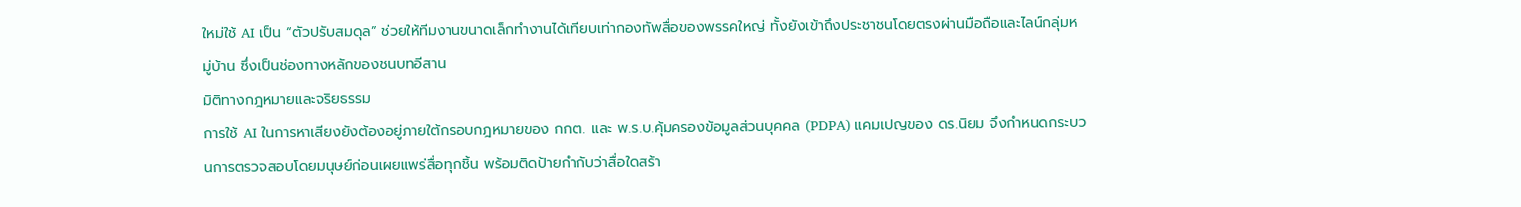ใหม่ใช้ AI เป็น “ตัวปรับสมดุล” ช่วยให้ทีมงานขนาดเล็กทำงานได้เทียบเท่ากองทัพสื่อของพรรคใหญ่ ทั้งยังเข้าถึงประชาชนโดยตรงผ่านมือถือและไลน์กลุ่มหมู่บ้าน ซึ่งเป็นช่องทางหลักของชนบทอีสาน
มิติทางกฎหมายและจริยธรรม
การใช้ AI ในการหาเสียงยังต้องอยู่ภายใต้กรอบกฎหมายของ กกต. และ พ.ร.บ.คุ้มครองข้อมูลส่วนบุคคล (PDPA) แคมเปญของ ดร.นิยม จึงกำหนดกระบวนการตรวจสอบโดยมนุษย์ก่อนเผยแพร่สื่อทุกชิ้น พร้อมติดป้ายกำกับว่าสื่อใดสร้า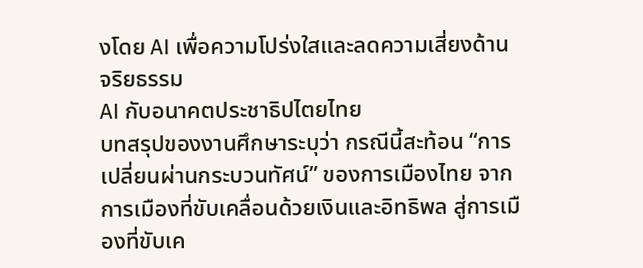งโดย AI เพื่อความโปร่งใสและลดความเสี่ยงด้านจริยธรรม
AI กับอนาคตประชาธิปไตยไทย
บทสรุปของงานศึกษาระบุว่า กรณีนี้สะท้อน “การเปลี่ยนผ่านกระบวนทัศน์” ของการเมืองไทย จากการเมืองที่ขับเคลื่อนด้วยเงินและอิทธิพล สู่การเมืองที่ขับเค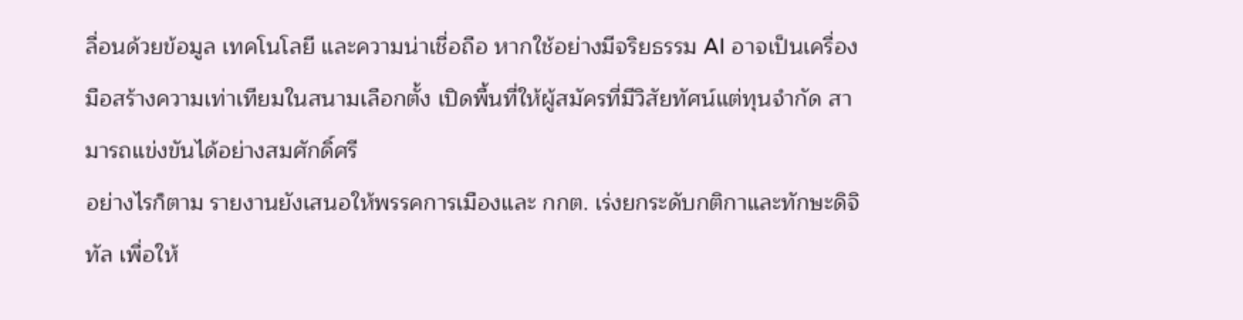ลื่อนด้วยข้อมูล เทคโนโลยี และความน่าเชื่อถือ หากใช้อย่างมีจริยธรรม AI อาจเป็นเครื่องมือสร้างความเท่าเทียมในสนามเลือกตั้ง เปิดพื้นที่ให้ผู้สมัครที่มีวิสัยทัศน์แต่ทุนจำกัด สามารถแข่งขันได้อย่างสมศักดิ์ศรี
อย่างไรก็ตาม รายงานยังเสนอให้พรรคการเมืองและ กกต. เร่งยกระดับกติกาและทักษะดิจิทัล เพื่อให้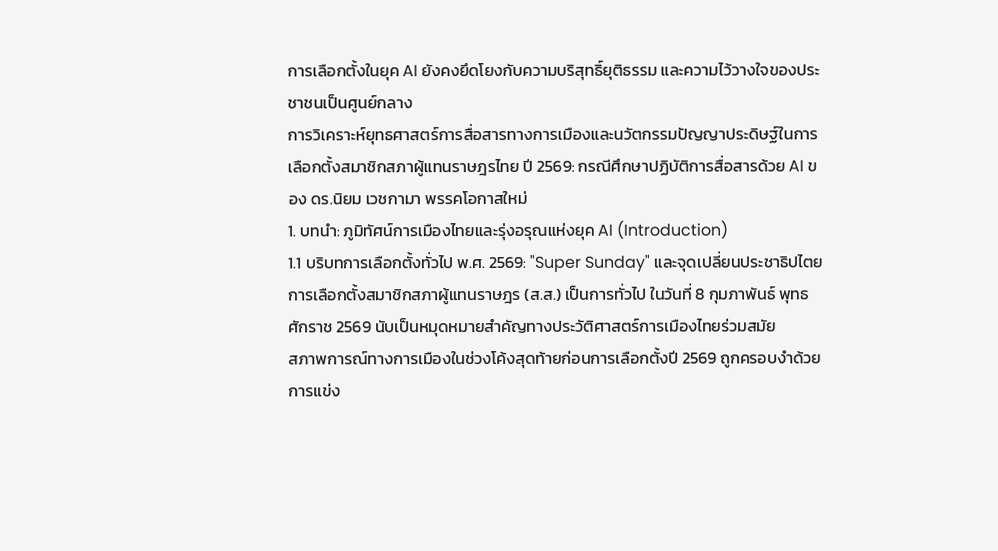การเลือกตั้งในยุค AI ยังคงยึดโยงกับความบริสุทธิ์ยุติธรรม และความไว้วางใจของประชาชนเป็นศูนย์กลาง
การวิเคราะห์ยุทธศาสตร์การสื่อสารทางการเมืองและนวัตกรรมปัญญาประดิษฐ์ในการเลือกตั้งสมาชิกสภาผู้แทนราษฎรไทย ปี 2569: กรณีศึกษาปฏิบัติการสื่อสารด้วย AI ของ ดร.นิยม เวชกามา พรรคโอกาสใหม่
1. บทนำ: ภูมิทัศน์การเมืองไทยและรุ่งอรุณแห่งยุค AI (Introduction)
1.1 บริบทการเลือกตั้งทั่วไป พ.ศ. 2569: "Super Sunday" และจุดเปลี่ยนประชาธิปไตย
การเลือกตั้งสมาชิกสภาผู้แทนราษฎร (ส.ส.) เป็นการทั่วไป ในวันที่ 8 กุมภาพันธ์ พุทธศักราช 2569 นับเป็นหมุดหมายสำคัญทางประวัติศาสตร์การเมืองไทยร่วมสมัย
สภาพการณ์ทางการเมืองในช่วงโค้งสุดท้ายก่อนการเลือกตั้งปี 2569 ถูกครอบงำด้วยการแข่ง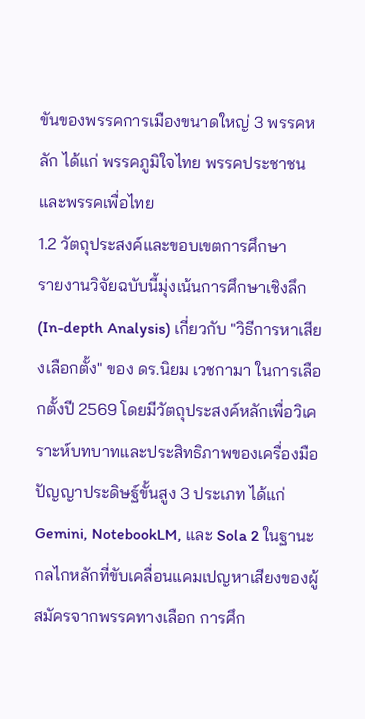ขันของพรรคการเมืองขนาดใหญ่ 3 พรรคหลัก ได้แก่ พรรคภูมิใจไทย พรรคประชาชน และพรรคเพื่อไทย
1.2 วัตถุประสงค์และขอบเขตการศึกษา
รายงานวิจัยฉบับนี้มุ่งเน้นการศึกษาเชิงลึก (In-depth Analysis) เกี่ยวกับ "วิธีการหาเสียงเลือกตั้ง" ของ ดร.นิยม เวชกามา ในการเลือกตั้งปี 2569 โดยมีวัตถุประสงค์หลักเพื่อวิเคราะห์บทบาทและประสิทธิภาพของเครื่องมือปัญญาประดิษฐ์ขั้นสูง 3 ประเภท ได้แก่ Gemini, NotebookLM, และ Sola 2 ในฐานะกลไกหลักที่ขับเคลื่อนแคมเปญหาเสียงของผู้สมัครจากพรรคทางเลือก การศึก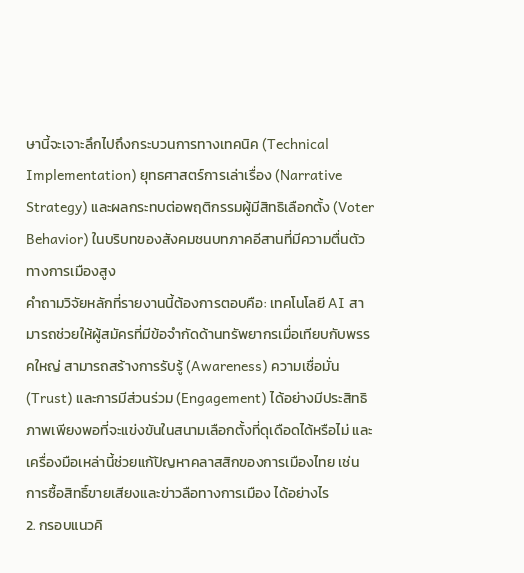ษานี้จะเจาะลึกไปถึงกระบวนการทางเทคนิค (Technical Implementation) ยุทธศาสตร์การเล่าเรื่อง (Narrative Strategy) และผลกระทบต่อพฤติกรรมผู้มีสิทธิเลือกตั้ง (Voter Behavior) ในบริบทของสังคมชนบทภาคอีสานที่มีความตื่นตัวทางการเมืองสูง
คำถามวิจัยหลักที่รายงานนี้ต้องการตอบคือ: เทคโนโลยี AI สามารถช่วยให้ผู้สมัครที่มีข้อจำกัดด้านทรัพยากรเมื่อเทียบกับพรรคใหญ่ สามารถสร้างการรับรู้ (Awareness) ความเชื่อมั่น (Trust) และการมีส่วนร่วม (Engagement) ได้อย่างมีประสิทธิภาพเพียงพอที่จะแข่งขันในสนามเลือกตั้งที่ดุเดือดได้หรือไม่ และเครื่องมือเหล่านี้ช่วยแก้ปัญหาคลาสสิกของการเมืองไทย เช่น การซื้อสิทธิ์ขายเสียงและข่าวลือทางการเมือง ได้อย่างไร
2. กรอบแนวคิ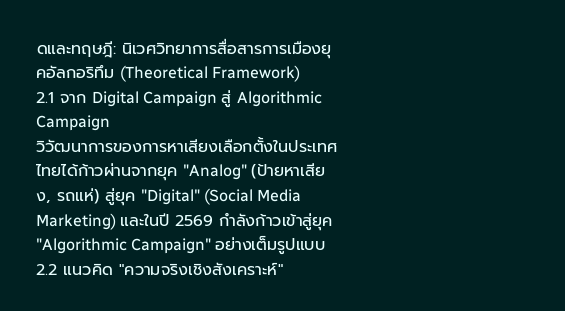ดและทฤษฎี: นิเวศวิทยาการสื่อสารการเมืองยุคอัลกอริทึม (Theoretical Framework)
2.1 จาก Digital Campaign สู่ Algorithmic Campaign
วิวัฒนาการของการหาเสียงเลือกตั้งในประเทศไทยได้ก้าวผ่านจากยุค "Analog" (ป้ายหาเสียง, รถแห่) สู่ยุค "Digital" (Social Media Marketing) และในปี 2569 กำลังก้าวเข้าสู่ยุค "Algorithmic Campaign" อย่างเต็มรูปแบบ
2.2 แนวคิด "ความจริงเชิงสังเคราะห์"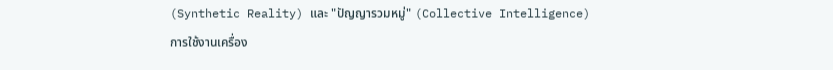(Synthetic Reality) และ "ปัญญารวมหมู่" (Collective Intelligence)
การใช้งานเครื่อง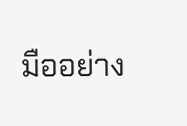มืออย่าง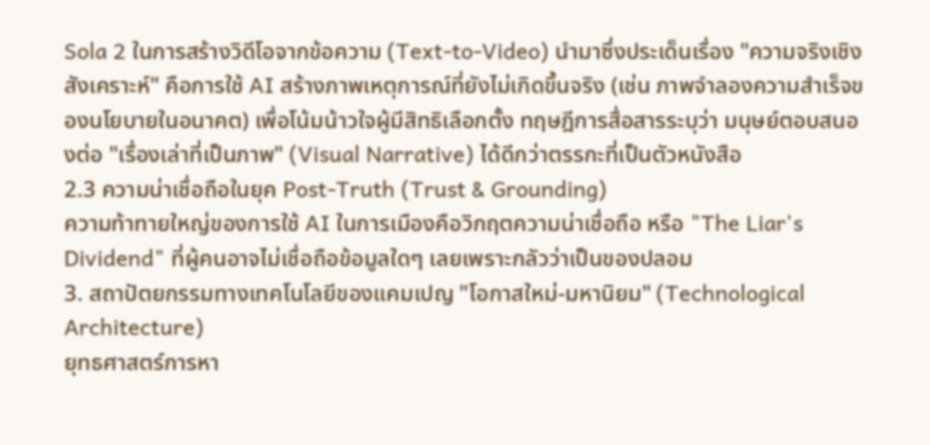Sola 2 ในการสร้างวิดีโอจากข้อความ (Text-to-Video) นำมาซึ่งประเด็นเรื่อง "ความจริงเชิงสังเคราะห์" คือการใช้ AI สร้างภาพเหตุการณ์ที่ยังไม่เกิดขึ้นจริง (เช่น ภาพจำลองความสำเร็จของนโยบายในอนาคต) เพื่อโน้มน้าวใจผู้มีสิทธิเลือกตั้ง ทฤษฎีการสื่อสารระบุว่า มนุษย์ตอบสนองต่อ "เรื่องเล่าที่เป็นภาพ" (Visual Narrative) ได้ดีกว่าตรรกะที่เป็นตัวหนังสือ
2.3 ความน่าเชื่อถือในยุค Post-Truth (Trust & Grounding)
ความท้าทายใหญ่ของการใช้ AI ในการเมืองคือวิกฤตความน่าเชื่อถือ หรือ "The Liar's Dividend" ที่ผู้คนอาจไม่เชื่อถือข้อมูลใดๆ เลยเพราะกลัวว่าเป็นของปลอม
3. สถาปัตยกรรมทางเทคโนโลยีของแคมเปญ "โอกาสใหม่-มหานิยม" (Technological Architecture)
ยุทธศาสตร์การหา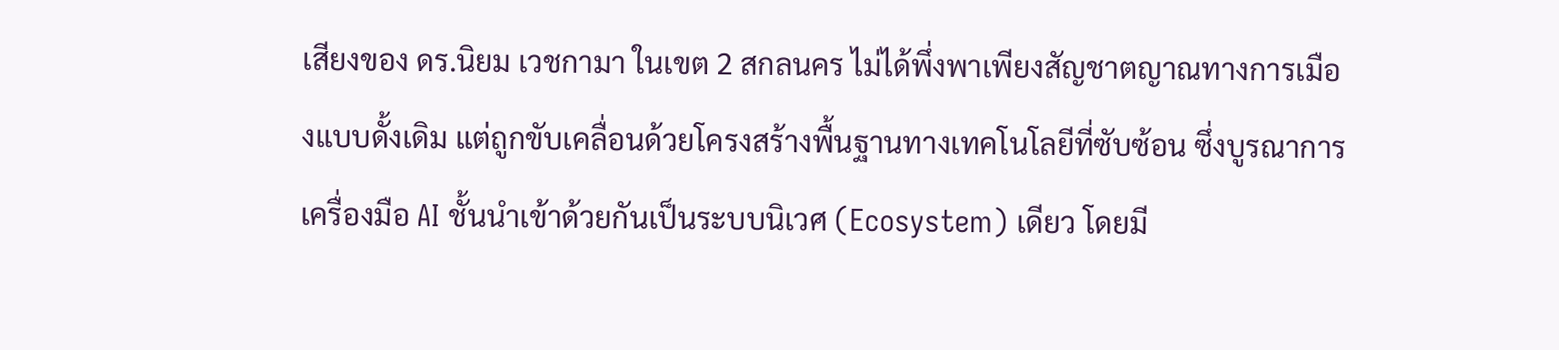เสียงของ ดร.นิยม เวชกามา ในเขต 2 สกลนคร ไม่ได้พึ่งพาเพียงสัญชาตญาณทางการเมืองแบบดั้งเดิม แต่ถูกขับเคลื่อนด้วยโครงสร้างพื้นฐานทางเทคโนโลยีที่ซับซ้อน ซึ่งบูรณาการเครื่องมือ AI ชั้นนำเข้าด้วยกันเป็นระบบนิเวศ (Ecosystem) เดียว โดยมี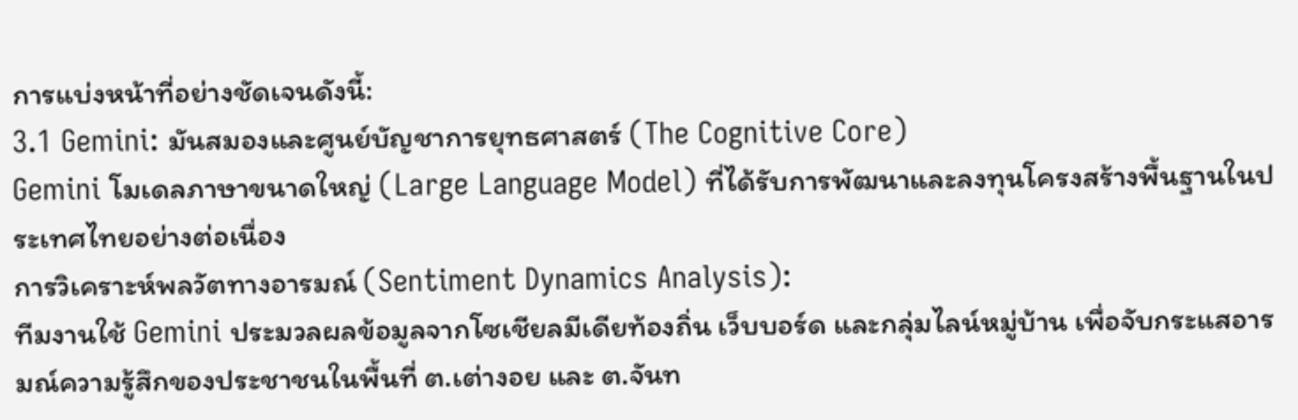การแบ่งหน้าที่อย่างชัดเจนดังนี้:
3.1 Gemini: มันสมองและศูนย์บัญชาการยุทธศาสตร์ (The Cognitive Core)
Gemini โมเดลภาษาขนาดใหญ่ (Large Language Model) ที่ได้รับการพัฒนาและลงทุนโครงสร้างพื้นฐานในประเทศไทยอย่างต่อเนื่อง
การวิเคราะห์พลวัตทางอารมณ์ (Sentiment Dynamics Analysis):
ทีมงานใช้ Gemini ประมวลผลข้อมูลจากโซเชียลมีเดียท้องถิ่น เว็บบอร์ด และกลุ่มไลน์หมู่บ้าน เพื่อจับกระแสอารมณ์ความรู้สึกของประชาชนในพื้นที่ ต.เต่างอย และ ต.จันท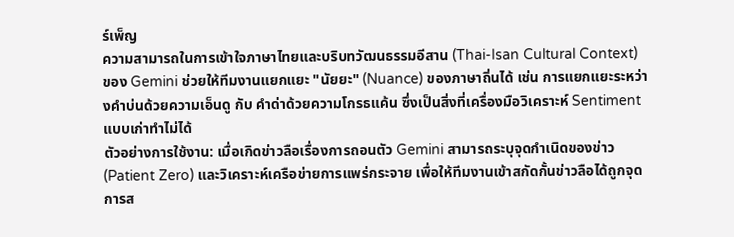ร์เพ็ญ
ความสามารถในการเข้าใจภาษาไทยและบริบทวัฒนธรรมอีสาน (Thai-Isan Cultural Context) ของ Gemini ช่วยให้ทีมงานแยกแยะ "นัยยะ" (Nuance) ของภาษาถิ่นได้ เช่น การแยกแยะระหว่างคำบ่นด้วยความเอ็นดู กับ คำด่าด้วยความโกรธแค้น ซึ่งเป็นสิ่งที่เครื่องมือวิเคราะห์ Sentiment แบบเก่าทำไม่ได้
ตัวอย่างการใช้งาน: เมื่อเกิดข่าวลือเรื่องการถอนตัว Gemini สามารถระบุจุดกำเนิดของข่าว (Patient Zero) และวิเคราะห์เครือข่ายการแพร่กระจาย เพื่อให้ทีมงานเข้าสกัดกั้นข่าวลือได้ถูกจุด
การส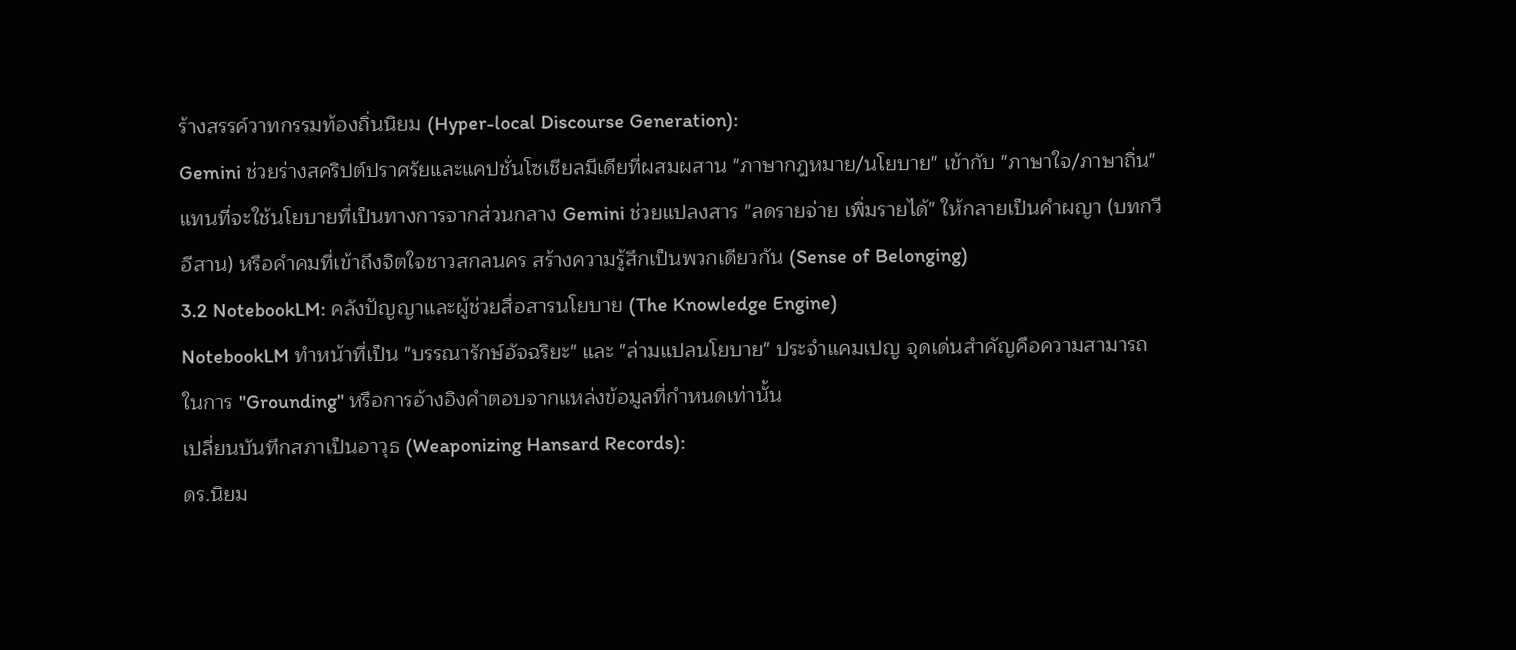ร้างสรรค์วาทกรรมท้องถิ่นนิยม (Hyper-local Discourse Generation):
Gemini ช่วยร่างสคริปต์ปราศรัยและแคปชั่นโซเชียลมีเดียที่ผสมผสาน "ภาษากฎหมาย/นโยบาย" เข้ากับ "ภาษาใจ/ภาษาถิ่น"
แทนที่จะใช้นโยบายที่เป็นทางการจากส่วนกลาง Gemini ช่วยแปลงสาร "ลดรายจ่าย เพิ่มรายได้" ให้กลายเป็นคำผญา (บทกวีอีสาน) หรือคำคมที่เข้าถึงจิตใจชาวสกลนคร สร้างความรู้สึกเป็นพวกเดียวกัน (Sense of Belonging)
3.2 NotebookLM: คลังปัญญาและผู้ช่วยสื่อสารนโยบาย (The Knowledge Engine)
NotebookLM ทำหน้าที่เป็น "บรรณารักษ์อัจฉริยะ" และ "ล่ามแปลนโยบาย" ประจำแคมเปญ จุดเด่นสำคัญคือความสามารถในการ "Grounding" หรือการอ้างอิงคำตอบจากแหล่งข้อมูลที่กำหนดเท่านั้น
เปลี่ยนบันทึกสภาเป็นอาวุธ (Weaponizing Hansard Records):
ดร.นิยม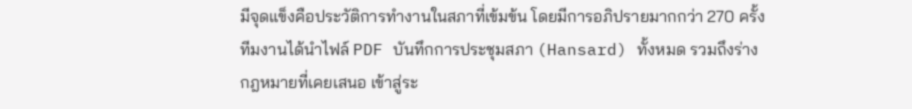มีจุดแข็งคือประวัติการทำงานในสภาที่เข้มข้น โดยมีการอภิปรายมากกว่า 270 ครั้ง
ทีมงานได้นำไฟล์ PDF บันทึกการประชุมสภา (Hansard) ทั้งหมด รวมถึงร่างกฎหมายที่เคยเสนอ เข้าสู่ระ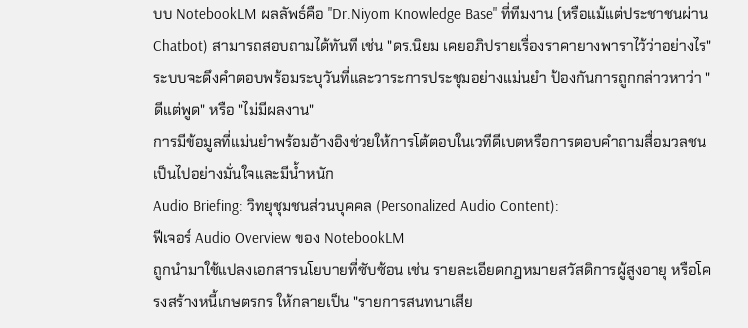บบ NotebookLM ผลลัพธ์คือ "Dr.Niyom Knowledge Base" ที่ทีมงาน (หรือแม้แต่ประชาชนผ่าน Chatbot) สามารถสอบถามได้ทันที เช่น "ดร.นิยม เคยอภิปรายเรื่องราคายางพาราไว้ว่าอย่างไร" ระบบจะดึงคำตอบพร้อมระบุวันที่และวาระการประชุมอย่างแม่นยำ ป้องกันการถูกกล่าวหาว่า "ดีแต่พูด" หรือ "ไม่มีผลงาน"
การมีข้อมูลที่แม่นยำพร้อมอ้างอิงช่วยให้การโต้ตอบในเวทีดีเบตหรือการตอบคำถามสื่อมวลชนเป็นไปอย่างมั่นใจและมีน้ำหนัก
Audio Briefing: วิทยุชุมชนส่วนบุคคล (Personalized Audio Content):
ฟีเจอร์ Audio Overview ของ NotebookLM
ถูกนำมาใช้แปลงเอกสารนโยบายที่ซับซ้อน เช่น รายละเอียดกฎหมายสวัสดิการผู้สูงอายุ หรือโครงสร้างหนี้เกษตรกร ให้กลายเป็น "รายการสนทนาเสีย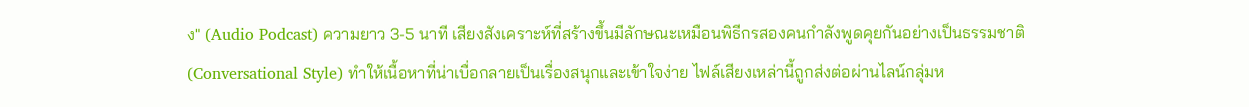ง" (Audio Podcast) ความยาว 3-5 นาที เสียงสังเคราะห์ที่สร้างขึ้นมีลักษณะเหมือนพิธีกรสองคนกำลังพูดคุยกันอย่างเป็นธรรมชาติ (Conversational Style) ทำให้เนื้อหาที่น่าเบื่อกลายเป็นเรื่องสนุกและเข้าใจง่าย ไฟล์เสียงเหล่านี้ถูกส่งต่อผ่านไลน์กลุ่มห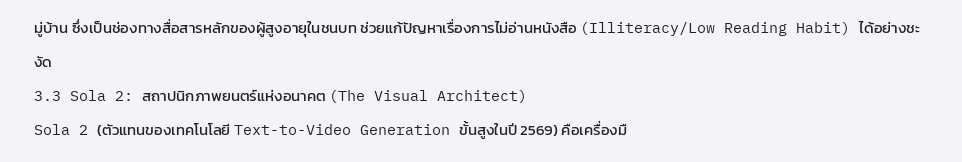มู่บ้าน ซึ่งเป็นช่องทางสื่อสารหลักของผู้สูงอายุในชนบท ช่วยแก้ปัญหาเรื่องการไม่อ่านหนังสือ (Illiteracy/Low Reading Habit) ได้อย่างชะงัด
3.3 Sola 2: สถาปนิกภาพยนตร์แห่งอนาคต (The Visual Architect)
Sola 2 (ตัวแทนของเทคโนโลยี Text-to-Video Generation ขั้นสูงในปี 2569) คือเครื่องมื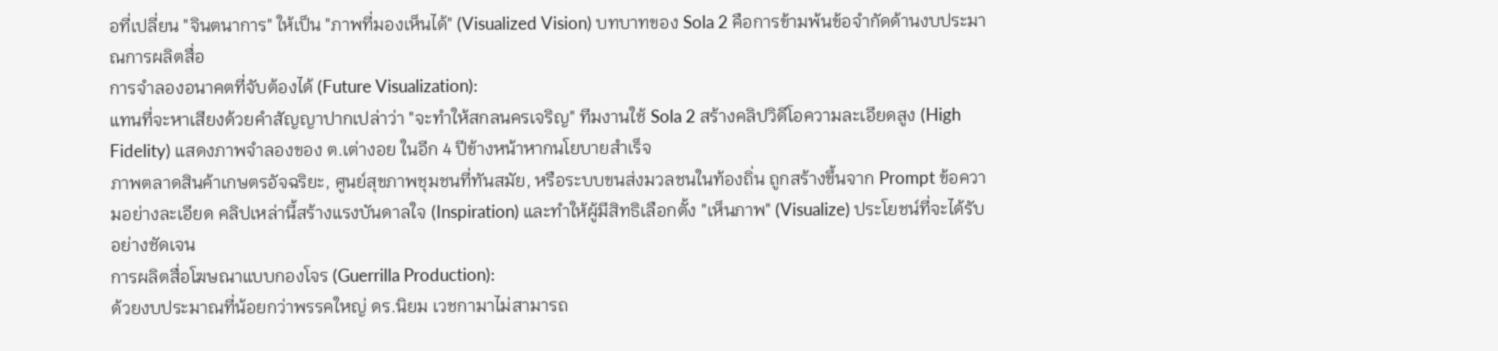อที่เปลี่ยน "จินตนาการ" ให้เป็น "ภาพที่มองเห็นได้" (Visualized Vision) บทบาทของ Sola 2 คือการข้ามพ้นข้อจำกัดด้านงบประมาณการผลิตสื่อ
การจำลองอนาคตที่จับต้องได้ (Future Visualization):
แทนที่จะหาเสียงด้วยคำสัญญาปากเปล่าว่า "จะทำให้สกลนครเจริญ" ทีมงานใช้ Sola 2 สร้างคลิปวิดีโอความละเอียดสูง (High Fidelity) แสดงภาพจำลองของ ต.เต่างอย ในอีก 4 ปีข้างหน้าหากนโยบายสำเร็จ
ภาพตลาดสินค้าเกษตรอัจฉริยะ, ศูนย์สุขภาพชุมชนที่ทันสมัย, หรือระบบขนส่งมวลชนในท้องถิ่น ถูกสร้างขึ้นจาก Prompt ข้อความอย่างละเอียด คลิปเหล่านี้สร้างแรงบันดาลใจ (Inspiration) และทำให้ผู้มีสิทธิเลือกตั้ง "เห็นภาพ" (Visualize) ประโยชน์ที่จะได้รับอย่างชัดเจน
การผลิตสื่อโฆษณาแบบกองโจร (Guerrilla Production):
ด้วยงบประมาณที่น้อยกว่าพรรคใหญ่ ดร.นิยม เวชกามาไม่สามารถ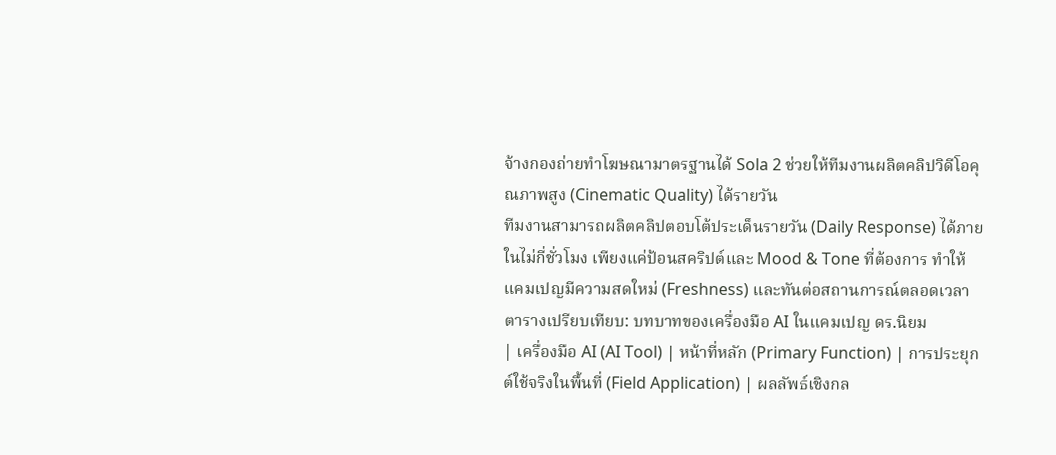จ้างกองถ่ายทำโฆษณามาตรฐานได้ Sola 2 ช่วยให้ทีมงานผลิตคลิปวิดีโอคุณภาพสูง (Cinematic Quality) ได้รายวัน
ทีมงานสามารถผลิตคลิปตอบโต้ประเด็นรายวัน (Daily Response) ได้ภายในไม่กี่ชั่วโมง เพียงแค่ป้อนสคริปต์และ Mood & Tone ที่ต้องการ ทำให้แคมเปญมีความสดใหม่ (Freshness) และทันต่อสถานการณ์ตลอดเวลา
ตารางเปรียบเทียบ: บทบาทของเครื่องมือ AI ในแคมเปญ ดร.นิยม
| เครื่องมือ AI (AI Tool) | หน้าที่หลัก (Primary Function) | การประยุกต์ใช้จริงในพื้นที่ (Field Application) | ผลลัพธ์เชิงกล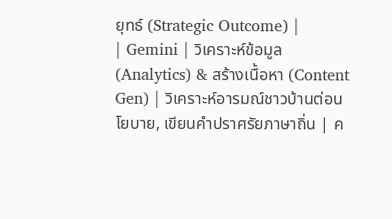ยุทธ์ (Strategic Outcome) |
| Gemini | วิเคราะห์ข้อมูล (Analytics) & สร้างเนื้อหา (Content Gen) | วิเคราะห์อารมณ์ชาวบ้านต่อนโยบาย, เขียนคำปราศรัยภาษาถิ่น | ค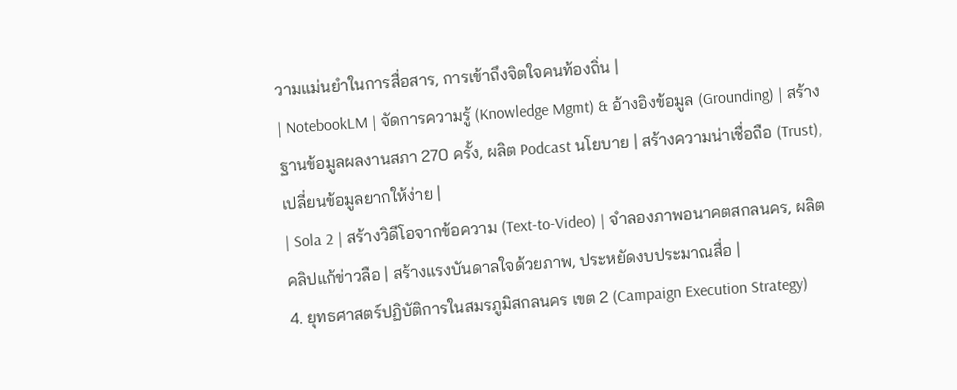วามแม่นยำในการสื่อสาร, การเข้าถึงจิตใจคนท้องถิ่น |
| NotebookLM | จัดการความรู้ (Knowledge Mgmt) & อ้างอิงข้อมูล (Grounding) | สร้างฐานข้อมูลผลงานสภา 270 ครั้ง, ผลิต Podcast นโยบาย | สร้างความน่าเชื่อถือ (Trust), เปลี่ยนข้อมูลยากให้ง่าย |
| Sola 2 | สร้างวิดีโอจากข้อความ (Text-to-Video) | จำลองภาพอนาคตสกลนคร, ผลิตคลิปแก้ข่าวลือ | สร้างแรงบันดาลใจด้วยภาพ, ประหยัดงบประมาณสื่อ |
4. ยุทธศาสตร์ปฏิบัติการในสมรภูมิสกลนคร เขต 2 (Campaign Execution Strategy)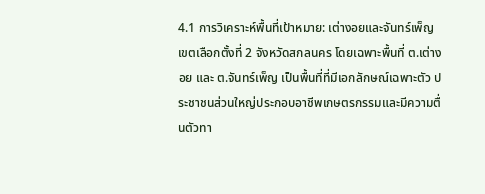4.1 การวิเคราะห์พื้นที่เป้าหมาย: เต่างอยและจันทร์เพ็ญ
เขตเลือกตั้งที่ 2 จังหวัดสกลนคร โดยเฉพาะพื้นที่ ต.เต่างอย และ ต.จันทร์เพ็ญ เป็นพื้นที่ที่มีเอกลักษณ์เฉพาะตัว ประชาชนส่วนใหญ่ประกอบอาชีพเกษตรกรรมและมีความตื่นตัวทา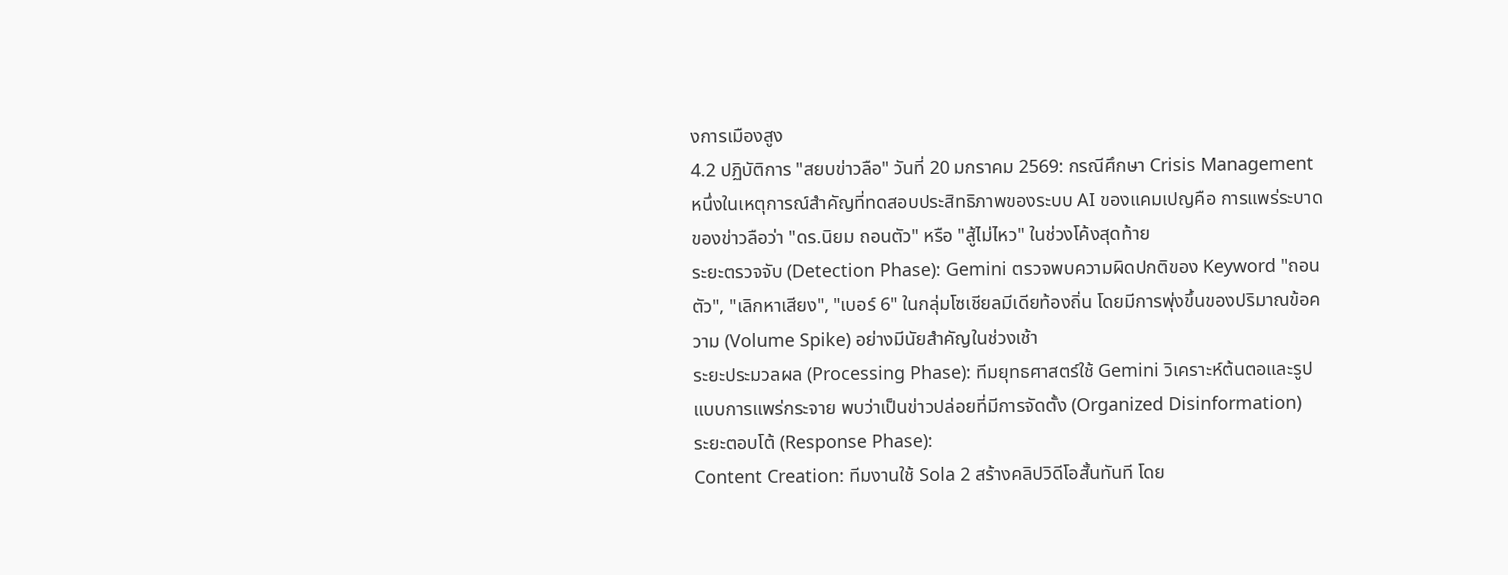งการเมืองสูง
4.2 ปฏิบัติการ "สยบข่าวลือ" วันที่ 20 มกราคม 2569: กรณีศึกษา Crisis Management
หนึ่งในเหตุการณ์สำคัญที่ทดสอบประสิทธิภาพของระบบ AI ของแคมเปญคือ การแพร่ระบาดของข่าวลือว่า "ดร.นิยม ถอนตัว" หรือ "สู้ไม่ไหว" ในช่วงโค้งสุดท้าย
ระยะตรวจจับ (Detection Phase): Gemini ตรวจพบความผิดปกติของ Keyword "ถอนตัว", "เลิกหาเสียง", "เบอร์ 6" ในกลุ่มโซเชียลมีเดียท้องถิ่น โดยมีการพุ่งขึ้นของปริมาณข้อความ (Volume Spike) อย่างมีนัยสำคัญในช่วงเช้า
ระยะประมวลผล (Processing Phase): ทีมยุทธศาสตร์ใช้ Gemini วิเคราะห์ต้นตอและรูปแบบการแพร่กระจาย พบว่าเป็นข่าวปล่อยที่มีการจัดตั้ง (Organized Disinformation)
ระยะตอบโต้ (Response Phase):
Content Creation: ทีมงานใช้ Sola 2 สร้างคลิปวิดีโอสั้นทันที โดย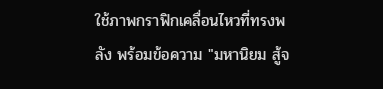ใช้ภาพกราฟิกเคลื่อนไหวที่ทรงพลัง พร้อมข้อความ "มหานิยม สู้จ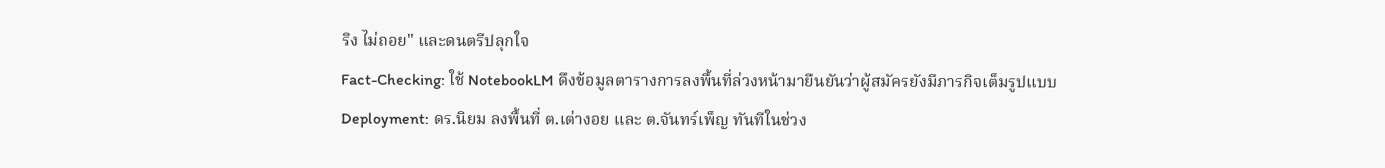ริง ไม่ถอย" และดนตรีปลุกใจ
Fact-Checking: ใช้ NotebookLM ดึงข้อมูลตารางการลงพื้นที่ล่วงหน้ามายืนยันว่าผู้สมัครยังมีภารกิจเต็มรูปแบบ
Deployment: ดร.นิยม ลงพื้นที่ ต.เต่างอย และ ต.จันทร์เพ็ญ ทันทีในช่วง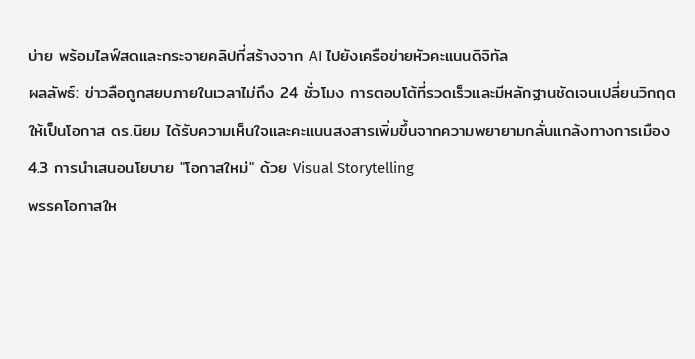บ่าย พร้อมไลฟ์สดและกระจายคลิปที่สร้างจาก AI ไปยังเครือข่ายหัวคะแนนดิจิทัล
ผลลัพธ์: ข่าวลือถูกสยบภายในเวลาไม่ถึง 24 ชั่วโมง การตอบโต้ที่รวดเร็วและมีหลักฐานชัดเจนเปลี่ยนวิกฤตให้เป็นโอกาส ดร.นิยม ได้รับความเห็นใจและคะแนนสงสารเพิ่มขึ้นจากความพยายามกลั่นแกล้งทางการเมือง
4.3 การนำเสนอนโยบาย "โอกาสใหม่" ด้วย Visual Storytelling
พรรคโอกาสให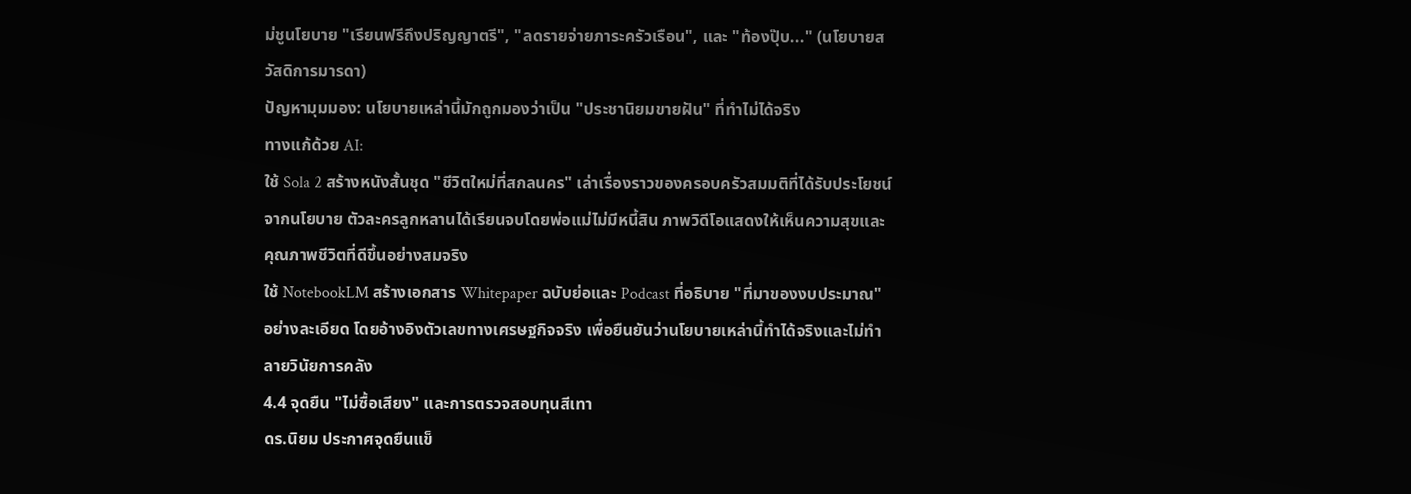ม่ชูนโยบาย "เรียนฟรีถึงปริญญาตรี", "ลดรายจ่ายภาระครัวเรือน", และ "ท้องปุ๊บ..." (นโยบายสวัสดิการมารดา)
ปัญหามุมมอง: นโยบายเหล่านี้มักถูกมองว่าเป็น "ประชานิยมขายฝัน" ที่ทำไม่ได้จริง
ทางแก้ด้วย AI:
ใช้ Sola 2 สร้างหนังสั้นชุด "ชีวิตใหม่ที่สกลนคร" เล่าเรื่องราวของครอบครัวสมมติที่ได้รับประโยชน์จากนโยบาย ตัวละครลูกหลานได้เรียนจบโดยพ่อแม่ไม่มีหนี้สิน ภาพวิดีโอแสดงให้เห็นความสุขและคุณภาพชีวิตที่ดีขึ้นอย่างสมจริง
ใช้ NotebookLM สร้างเอกสาร Whitepaper ฉบับย่อและ Podcast ที่อธิบาย "ที่มาของงบประมาณ" อย่างละเอียด โดยอ้างอิงตัวเลขทางเศรษฐกิจจริง เพื่อยืนยันว่านโยบายเหล่านี้ทำได้จริงและไม่ทำลายวินัยการคลัง
4.4 จุดยืน "ไม่ซื้อเสียง" และการตรวจสอบทุนสีเทา
ดร.นิยม ประกาศจุดยืนแข็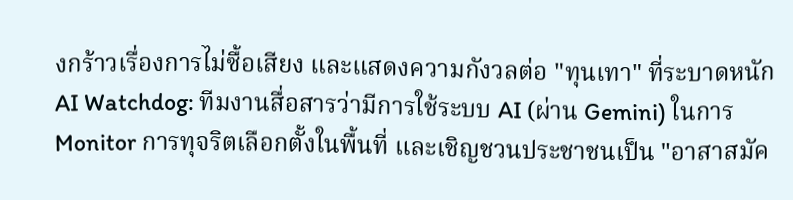งกร้าวเรื่องการไม่ซื้อเสียง และแสดงความกังวลต่อ "ทุนเทา" ที่ระบาดหนัก
AI Watchdog: ทีมงานสื่อสารว่ามีการใช้ระบบ AI (ผ่าน Gemini) ในการ Monitor การทุจริตเลือกตั้งในพื้นที่ และเชิญชวนประชาชนเป็น "อาสาสมัค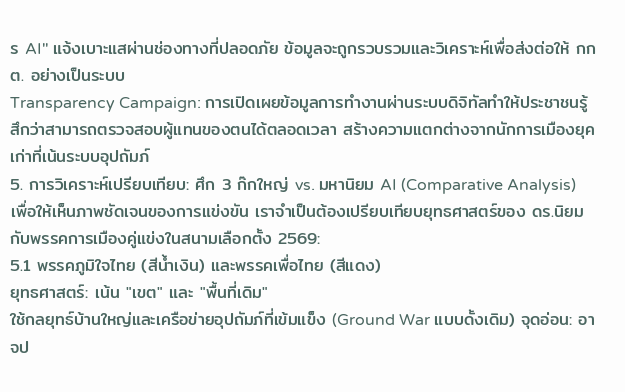ร AI" แจ้งเบาะแสผ่านช่องทางที่ปลอดภัย ข้อมูลจะถูกรวบรวมและวิเคราะห์เพื่อส่งต่อให้ กกต. อย่างเป็นระบบ
Transparency Campaign: การเปิดเผยข้อมูลการทำงานผ่านระบบดิจิทัลทำให้ประชาชนรู้สึกว่าสามารถตรวจสอบผู้แทนของตนได้ตลอดเวลา สร้างความแตกต่างจากนักการเมืองยุคเก่าที่เน้นระบบอุปถัมภ์
5. การวิเคราะห์เปรียบเทียบ: ศึก 3 ก๊กใหญ่ vs. มหานิยม AI (Comparative Analysis)
เพื่อให้เห็นภาพชัดเจนของการแข่งขัน เราจำเป็นต้องเปรียบเทียบยุทธศาสตร์ของ ดร.นิยม กับพรรคการเมืองคู่แข่งในสนามเลือกตั้ง 2569:
5.1 พรรคภูมิใจไทย (สีน้ำเงิน) และพรรคเพื่อไทย (สีแดง)
ยุทธศาสตร์: เน้น "เขต" และ "พื้นที่เดิม"
ใช้กลยุทธ์บ้านใหญ่และเครือข่ายอุปถัมภ์ที่เข้มแข็ง (Ground War แบบดั้งเดิม) จุดอ่อน: อาจป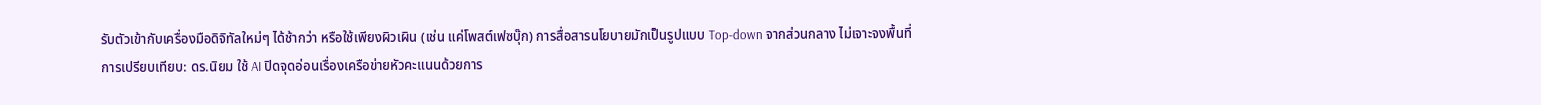รับตัวเข้ากับเครื่องมือดิจิทัลใหม่ๆ ได้ช้ากว่า หรือใช้เพียงผิวเผิน (เช่น แค่โพสต์เฟซบุ๊ก) การสื่อสารนโยบายมักเป็นรูปแบบ Top-down จากส่วนกลาง ไม่เจาะจงพื้นที่
การเปรียบเทียบ: ดร.นิยม ใช้ AI ปิดจุดอ่อนเรื่องเครือข่ายหัวคะแนนด้วยการ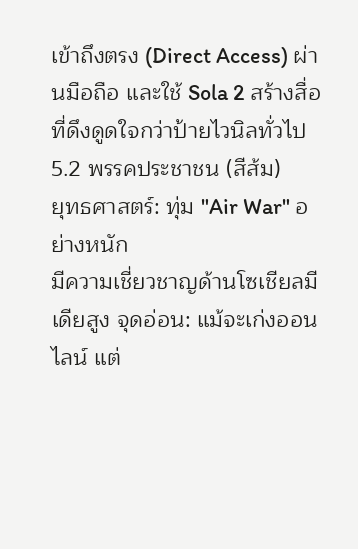เข้าถึงตรง (Direct Access) ผ่านมือถือ และใช้ Sola 2 สร้างสื่อที่ดึงดูดใจกว่าป้ายไวนิลทั่วไป
5.2 พรรคประชาชน (สีส้ม)
ยุทธศาสตร์: ทุ่ม "Air War" อย่างหนัก
มีความเชี่ยวชาญด้านโซเชียลมีเดียสูง จุดอ่อน: แม้จะเก่งออนไลน์ แต่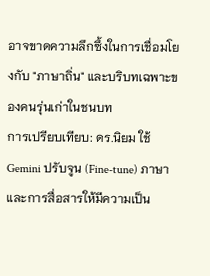อาจขาดความลึกซึ้งในการเชื่อมโยงกับ "ภาษาถิ่น" และบริบทเฉพาะของคนรุ่นเก่าในชนบท
การเปรียบเทียบ: ดร.นิยม ใช้ Gemini ปรับจูน (Fine-tune) ภาษาและการสื่อสารให้มีความเป็น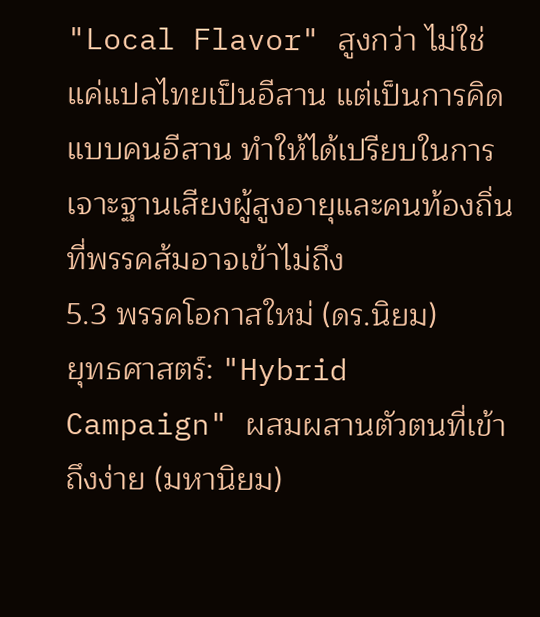"Local Flavor" สูงกว่า ไม่ใช่แค่แปลไทยเป็นอีสาน แต่เป็นการคิดแบบคนอีสาน ทำให้ได้เปรียบในการเจาะฐานเสียงผู้สูงอายุและคนท้องถิ่นที่พรรคส้มอาจเข้าไม่ถึง
5.3 พรรคโอกาสใหม่ (ดร.นิยม)
ยุทธศาสตร์: "Hybrid Campaign" ผสมผสานตัวตนที่เข้าถึงง่าย (มหานิยม)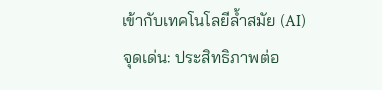เข้ากับเทคโนโลยีล้ำสมัย (AI)
จุดเด่น: ประสิทธิภาพต่อ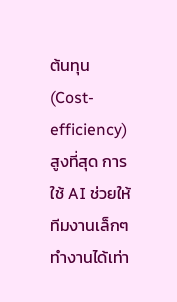ต้นทุน (Cost-efficiency) สูงที่สุด การใช้ AI ช่วยให้ทีมงานเล็กๆ ทำงานได้เท่า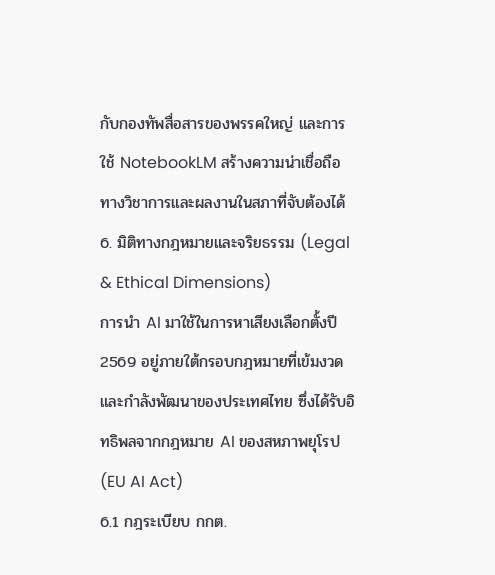กับกองทัพสื่อสารของพรรคใหญ่ และการใช้ NotebookLM สร้างความน่าเชื่อถือทางวิชาการและผลงานในสภาที่จับต้องได้
6. มิติทางกฎหมายและจริยธรรม (Legal & Ethical Dimensions)
การนำ AI มาใช้ในการหาเสียงเลือกตั้งปี 2569 อยู่ภายใต้กรอบกฎหมายที่เข้มงวดและกำลังพัฒนาของประเทศไทย ซึ่งได้รับอิทธิพลจากกฎหมาย AI ของสหภาพยุโรป (EU AI Act)
6.1 กฎระเบียบ กกต.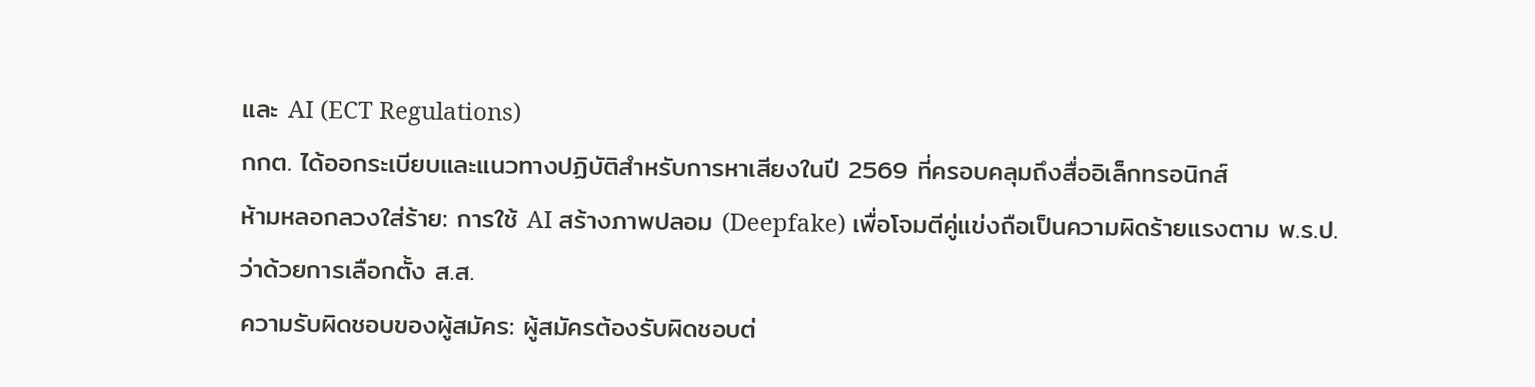และ AI (ECT Regulations)
กกต. ได้ออกระเบียบและแนวทางปฏิบัติสำหรับการหาเสียงในปี 2569 ที่ครอบคลุมถึงสื่ออิเล็กทรอนิกส์
ห้ามหลอกลวงใส่ร้าย: การใช้ AI สร้างภาพปลอม (Deepfake) เพื่อโจมตีคู่แข่งถือเป็นความผิดร้ายแรงตาม พ.ร.ป. ว่าด้วยการเลือกตั้ง ส.ส.
ความรับผิดชอบของผู้สมัคร: ผู้สมัครต้องรับผิดชอบต่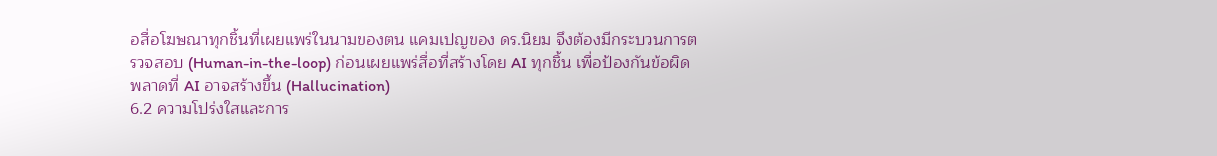อสื่อโฆษณาทุกชิ้นที่เผยแพร่ในนามของตน แคมเปญของ ดร.นิยม จึงต้องมีกระบวนการตรวจสอบ (Human-in-the-loop) ก่อนเผยแพร่สื่อที่สร้างโดย AI ทุกชิ้น เพื่อป้องกันข้อผิดพลาดที่ AI อาจสร้างขึ้น (Hallucination)
6.2 ความโปร่งใสและการ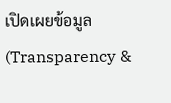เปิดเผยข้อมูล (Transparency &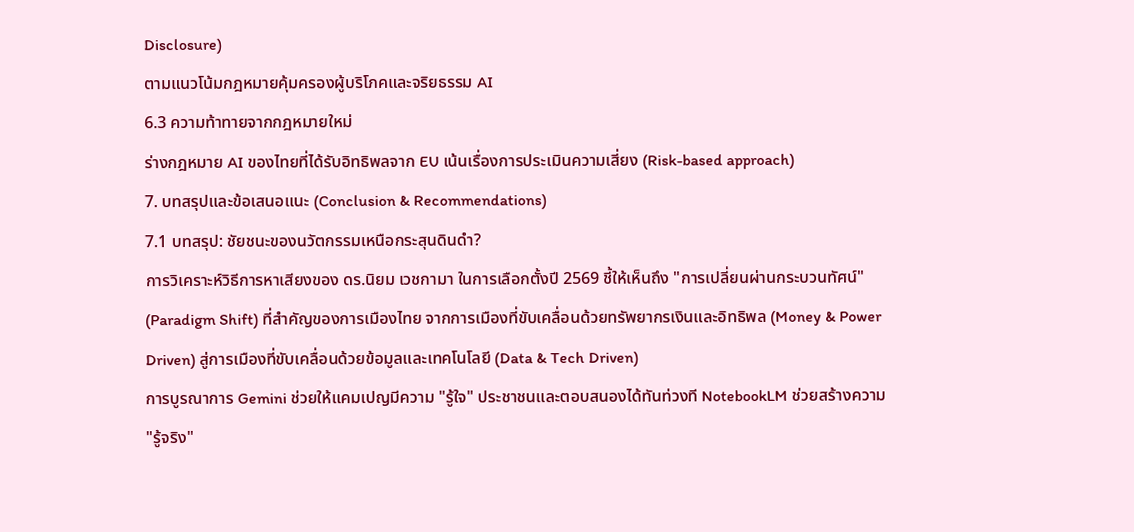Disclosure)
ตามแนวโน้มกฎหมายคุ้มครองผู้บริโภคและจริยธรรม AI
6.3 ความท้าทายจากกฎหมายใหม่
ร่างกฎหมาย AI ของไทยที่ได้รับอิทธิพลจาก EU เน้นเรื่องการประเมินความเสี่ยง (Risk-based approach)
7. บทสรุปและข้อเสนอแนะ (Conclusion & Recommendations)
7.1 บทสรุป: ชัยชนะของนวัตกรรมเหนือกระสุนดินดำ?
การวิเคราะห์วิธีการหาเสียงของ ดร.นิยม เวชกามา ในการเลือกตั้งปี 2569 ชี้ให้เห็นถึง "การเปลี่ยนผ่านกระบวนทัศน์" (Paradigm Shift) ที่สำคัญของการเมืองไทย จากการเมืองที่ขับเคลื่อนด้วยทรัพยากรเงินและอิทธิพล (Money & Power Driven) สู่การเมืองที่ขับเคลื่อนด้วยข้อมูลและเทคโนโลยี (Data & Tech Driven)
การบูรณาการ Gemini ช่วยให้แคมเปญมีความ "รู้ใจ" ประชาชนและตอบสนองได้ทันท่วงที NotebookLM ช่วยสร้างความ "รู้จริง"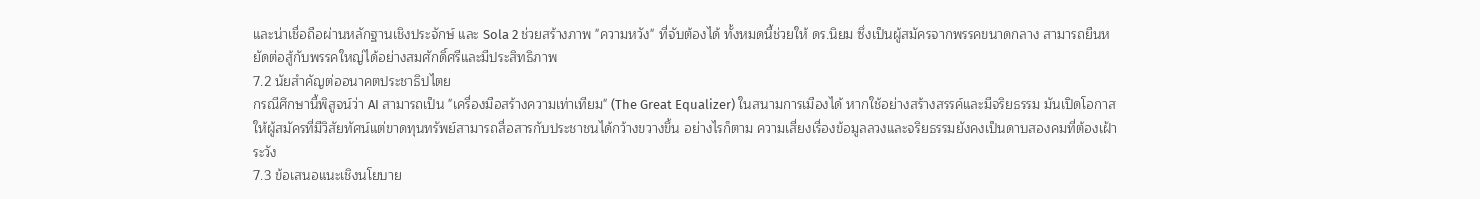และน่าเชื่อถือผ่านหลักฐานเชิงประจักษ์ และ Sola 2 ช่วยสร้างภาพ "ความหวัง" ที่จับต้องได้ ทั้งหมดนี้ช่วยให้ ดร.นิยม ซึ่งเป็นผู้สมัครจากพรรคขนาดกลาง สามารถยืนหยัดต่อสู้กับพรรคใหญ่ได้อย่างสมศักดิ์ศรีและมีประสิทธิภาพ
7.2 นัยสำคัญต่ออนาคตประชาธิปไตย
กรณีศึกษานี้พิสูจน์ว่า AI สามารถเป็น "เครื่องมือสร้างความเท่าเทียม" (The Great Equalizer) ในสนามการเมืองได้ หากใช้อย่างสร้างสรรค์และมีจริยธรรม มันเปิดโอกาสให้ผู้สมัครที่มีวิสัยทัศน์แต่ขาดทุนทรัพย์สามารถสื่อสารกับประชาชนได้กว้างขวางขึ้น อย่างไรก็ตาม ความเสี่ยงเรื่องข้อมูลลวงและจริยธรรมยังคงเป็นดาบสองคมที่ต้องเฝ้าระวัง
7.3 ข้อเสนอแนะเชิงนโยบาย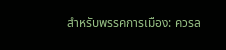สำหรับพรรคการเมือง: ควรล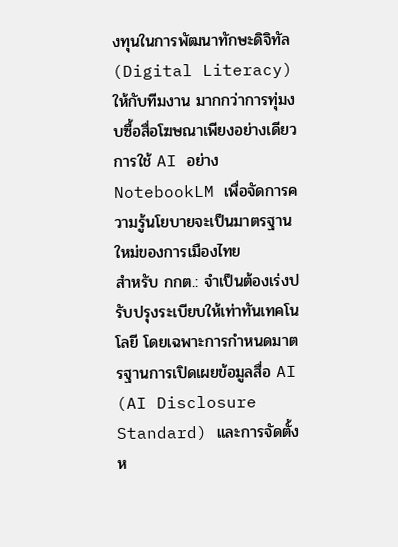งทุนในการพัฒนาทักษะดิจิทัล (Digital Literacy) ให้กับทีมงาน มากกว่าการทุ่มงบซื้อสื่อโฆษณาเพียงอย่างเดียว การใช้ AI อย่าง NotebookLM เพื่อจัดการความรู้นโยบายจะเป็นมาตรฐานใหม่ของการเมืองไทย
สำหรับ กกต.: จำเป็นต้องเร่งปรับปรุงระเบียบให้เท่าทันเทคโนโลยี โดยเฉพาะการกำหนดมาตรฐานการเปิดเผยข้อมูลสื่อ AI (AI Disclosure Standard) และการจัดตั้งห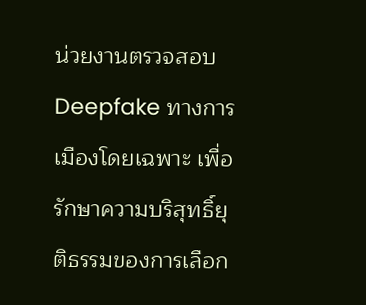น่วยงานตรวจสอบ Deepfake ทางการเมืองโดยเฉพาะ เพื่อรักษาความบริสุทธิ์ยุติธรรมของการเลือก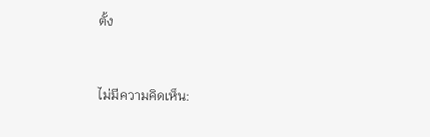ตั้ง


ไม่มีความคิดเห็น: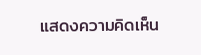แสดงความคิดเห็น